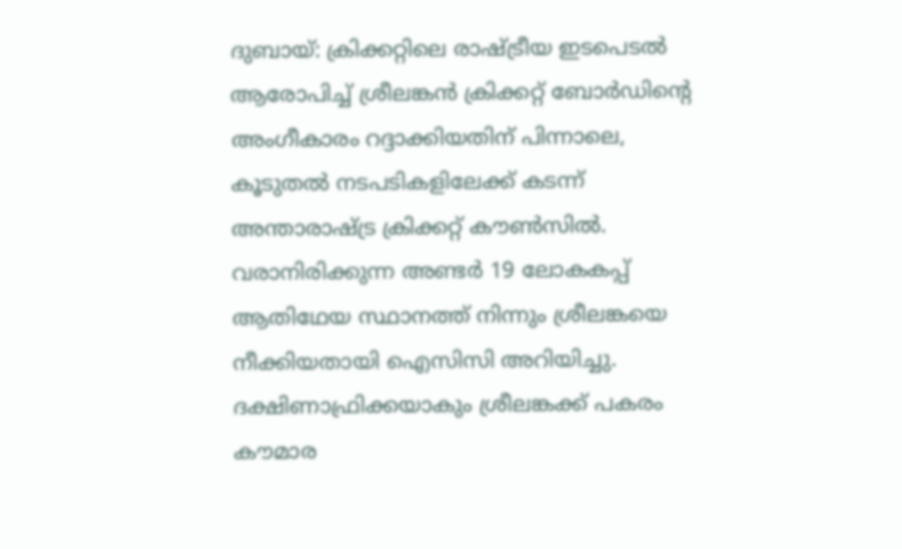ദുബായ്: ക്രിക്കറ്റിലെ രാഷ്ട്രീയ ഇടപെടൽ ആരോപിച്ച് ശ്രീലങ്കൻ ക്രിക്കറ്റ് ബോർഡിന്റെ അംഗീകാരം റദ്ദാക്കിയതിന് പിന്നാലെ, കൂടുതൽ നടപടികളിലേക്ക് കടന്ന് അന്താരാഷ്ട്ര ക്രിക്കറ്റ് കൗൺസിൽ. വരാനിരിക്കുന്ന അണ്ടർ 19 ലോകകപ്പ് ആതിഥേയ സ്ഥാനത്ത് നിന്നും ശ്രീലങ്കയെ നീക്കിയതായി ഐസിസി അറിയിച്ചു. ദക്ഷിണാഫ്രിക്കയാകും ശ്രീലങ്കക്ക് പകരം കൗമാര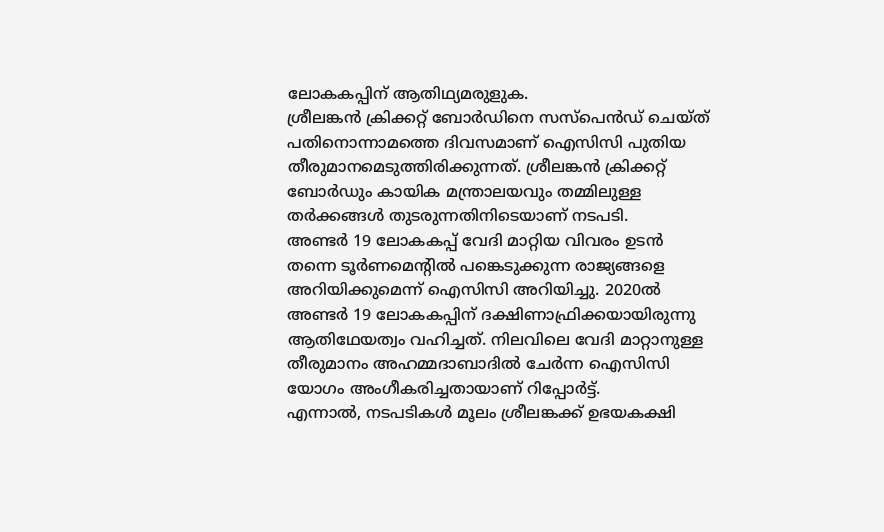ലോകകപ്പിന് ആതിഥ്യമരുളുക.
ശ്രീലങ്കൻ ക്രിക്കറ്റ് ബോർഡിനെ സസ്പെൻഡ് ചെയ്ത് പതിനൊന്നാമത്തെ ദിവസമാണ് ഐസിസി പുതിയ തീരുമാനമെടുത്തിരിക്കുന്നത്. ശ്രീലങ്കൻ ക്രിക്കറ്റ് ബോർഡും കായിക മന്ത്രാലയവും തമ്മിലുള്ള തർക്കങ്ങൾ തുടരുന്നതിനിടെയാണ് നടപടി.
അണ്ടർ 19 ലോകകപ്പ് വേദി മാറ്റിയ വിവരം ഉടൻ തന്നെ ടൂർണമെന്റിൽ പങ്കെടുക്കുന്ന രാജ്യങ്ങളെ അറിയിക്കുമെന്ന് ഐസിസി അറിയിച്ചു. 2020ൽ അണ്ടർ 19 ലോകകപ്പിന് ദക്ഷിണാഫ്രിക്കയായിരുന്നു ആതിഥേയത്വം വഹിച്ചത്. നിലവിലെ വേദി മാറ്റാനുള്ള തീരുമാനം അഹമ്മദാബാദിൽ ചേർന്ന ഐസിസി യോഗം അംഗീകരിച്ചതായാണ് റിപ്പോർട്ട്.
എന്നാൽ, നടപടികൾ മൂലം ശ്രീലങ്കക്ക് ഉഭയകക്ഷി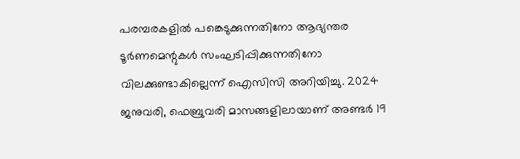പരമ്പരകളിൽ പങ്കെടുക്കുന്നതിനോ ആഭ്യന്തര ടൂർണമെന്റുകൾ സംഘടിപ്പിക്കുന്നതിനോ വിലക്കുണ്ടാകില്ലെന്ന് ഐസിസി അറിയിച്ചു. 2024 ജനുവരി, ഫെബ്രുവരി മാസങ്ങളിലായാണ് അണ്ടർ 19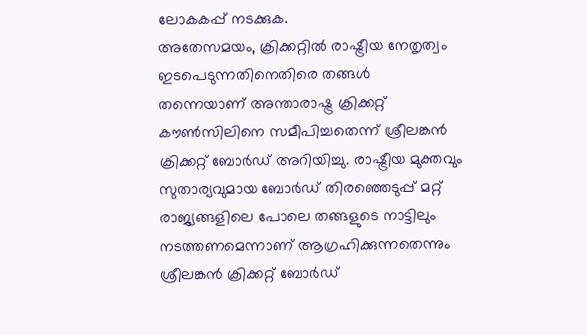ലോകകപ്പ് നടക്കുക.
അതേസമയം, ക്രിക്കറ്റിൽ രാഷ്ട്രീയ നേതൃത്വം ഇടപെടുന്നതിനെതിരെ തങ്ങൾ തന്നെയാണ് അന്താരാഷ്ട്ര ക്രിക്കറ്റ് കൗൺസിലിനെ സമീപിച്ചതെന്ന് ശ്രീലങ്കൻ ക്രിക്കറ്റ് ബോർഡ് അറിയിച്ചു. രാഷ്ട്രീയ മുക്തവും സുതാര്യവുമായ ബോർഡ് തിരഞ്ഞെടുപ്പ് മറ്റ് രാജ്യങ്ങളിലെ പോലെ തങ്ങളുടെ നാട്ടിലും നടത്തണമെന്നാണ് ആഗ്രഹിക്കുന്നതെന്നും ശ്രീലങ്കൻ ക്രിക്കറ്റ് ബോർഡ്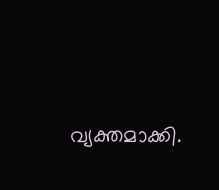വ്യക്തമാക്കി.